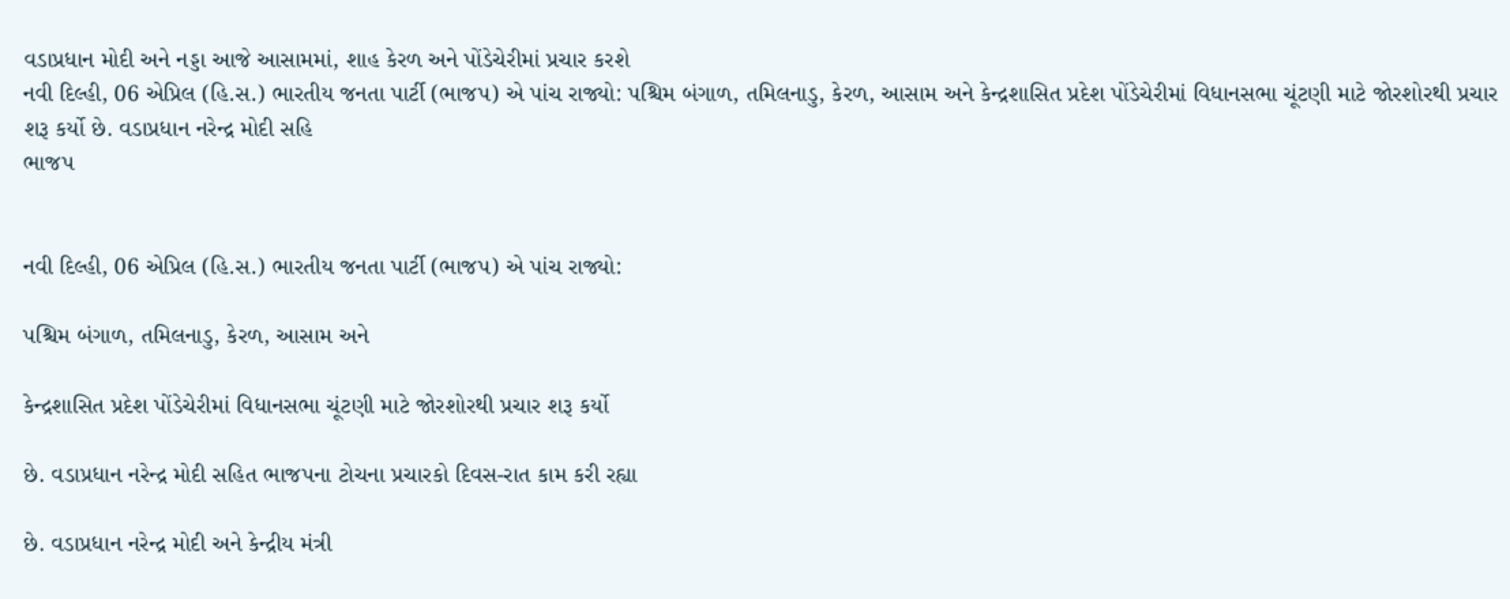વડાપ્રધાન મોદી અને નડ્ડા આજે આસામમાં, શાહ કેરળ અને પોંડેચેરીમાં પ્રચાર કરશે
નવી દિલ્હી, 06 એપ્રિલ (હિ.સ.) ભારતીય જનતા પાર્ટી (ભાજપ) એ પાંચ રાજ્યો: પશ્ચિમ બંગાળ, તમિલનાડુ, કેરળ, આસામ અને કેન્દ્રશાસિત પ્રદેશ પોંડેચેરીમાં વિધાનસભા ચૂંટણી માટે જોરશોરથી પ્રચાર શરૂ કર્યો છે. વડાપ્રધાન નરેન્દ્ર મોદી સહિ
ભાજપ


નવી દિલ્હી, 06 એપ્રિલ (હિ.સ.) ભારતીય જનતા પાર્ટી (ભાજપ) એ પાંચ રાજ્યો:

પશ્ચિમ બંગાળ, તમિલનાડુ, કેરળ, આસામ અને

કેન્દ્રશાસિત પ્રદેશ પોંડેચેરીમાં વિધાનસભા ચૂંટણી માટે જોરશોરથી પ્રચાર શરૂ કર્યો

છે. વડાપ્રધાન નરેન્દ્ર મોદી સહિત ભાજપના ટોચના પ્રચારકો દિવસ-રાત કામ કરી રહ્યા

છે. વડાપ્રધાન નરેન્દ્ર મોદી અને કેન્દ્રીય મંત્રી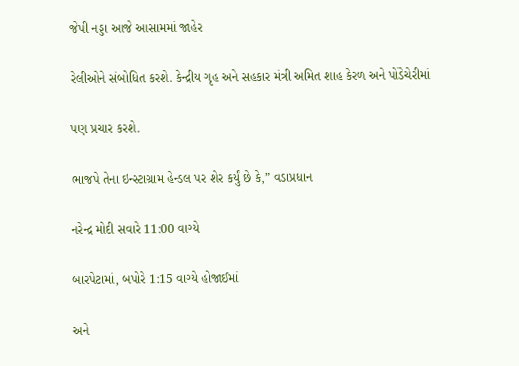જેપી નડ્ડા આજે આસામમાં જાહેર

રેલીઓને સંબોધિત કરશે. કેન્દ્રીય ગૃહ અને સહકાર મંત્રી અમિત શાહ કેરળ અને પોંડેચેરીમાં

પણ પ્રચાર કરશે.

ભાજપે તેના ઇન્સ્ટાગ્રામ હેન્ડલ પર શેર કર્યું છે કે,” વડાપ્રધાન

નરેન્દ્ર મોદી સવારે 11:00 વાગ્યે

બારપેટામાં, બપોરે 1:15 વાગ્યે હોજાઈમાં

અને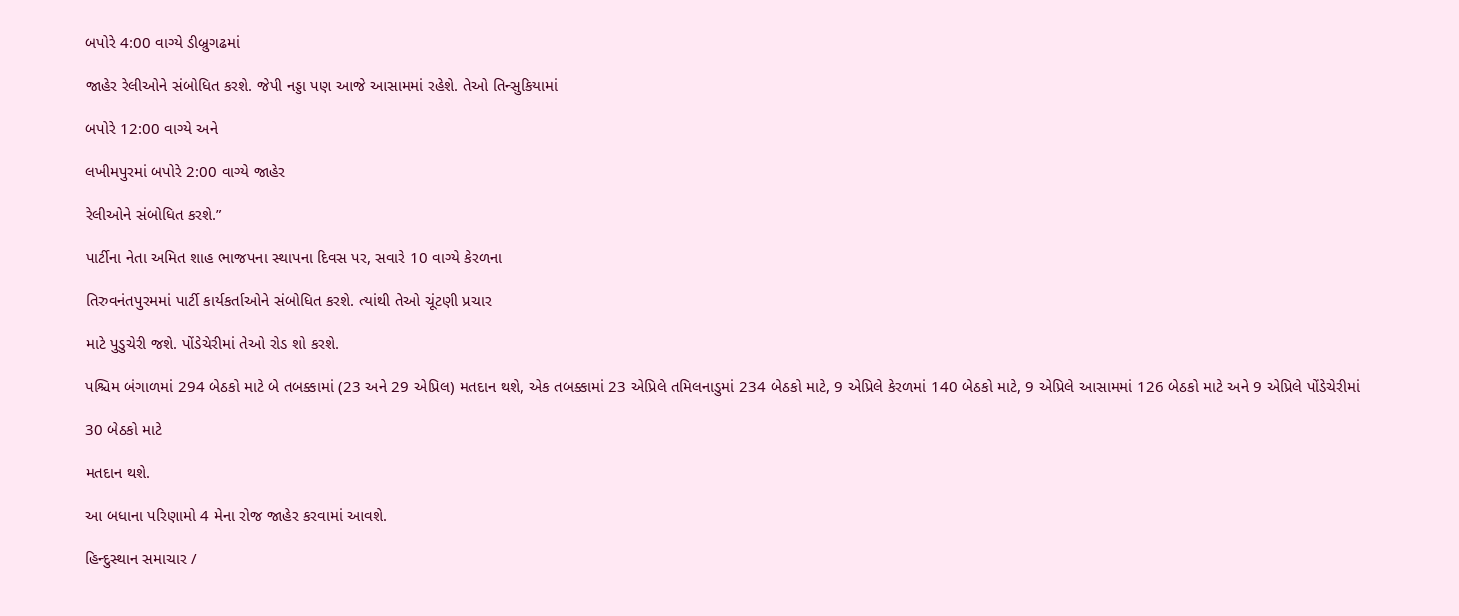બપોરે 4:00 વાગ્યે ડીબ્રુગઢમાં

જાહેર રેલીઓને સંબોધિત કરશે. જેપી નડ્ડા પણ આજે આસામમાં રહેશે. તેઓ તિન્સુકિયામાં

બપોરે 12:00 વાગ્યે અને

લખીમપુરમાં બપોરે 2:00 વાગ્યે જાહેર

રેલીઓને સંબોધિત કરશે.”

પાર્ટીના નેતા અમિત શાહ ભાજપના સ્થાપના દિવસ પર, સવારે 10 વાગ્યે કેરળના

તિરુવનંતપુરમમાં પાર્ટી કાર્યકર્તાઓને સંબોધિત કરશે. ત્યાંથી તેઓ ચૂંટણી પ્રચાર

માટે પુડુચેરી જશે. પોંડેચેરીમાં તેઓ રોડ શો કરશે.

પશ્ચિમ બંગાળમાં 294 બેઠકો માટે બે તબક્કામાં (23 અને 29 એપ્રિલ) મતદાન થશે, એક તબક્કામાં 23 એપ્રિલે તમિલનાડુમાં 234 બેઠકો માટે, 9 એપ્રિલે કેરળમાં 140 બેઠકો માટે, 9 એપ્રિલે આસામમાં 126 બેઠકો માટે અને 9 એપ્રિલે પોંડેચેરીમાં

30 બેઠકો માટે

મતદાન થશે.

આ બધાના પરિણામો 4 મેના રોજ જાહેર કરવામાં આવશે.

હિન્દુસ્થાન સમાચાર /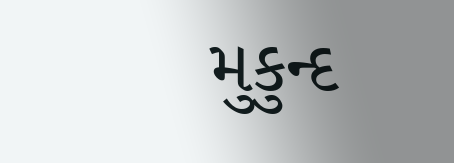મુકુન્દ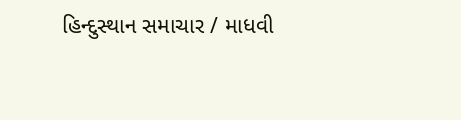હિન્દુસ્થાન સમાચાર / માધવી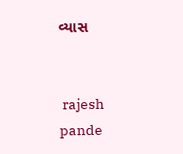વ્યાસ


 rajesh pande